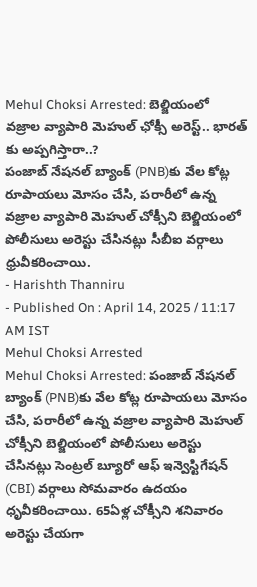Mehul Choksi Arrested: బెల్జియంలో వజ్రాల వ్యాపారి మెహుల్ ఛోక్సీ అరెస్ట్.. భారత్ కు అప్పగిస్తారా..?
పంజాబ్ నేషనల్ బ్యాంక్ (PNB)కు వేల కోట్ల రూపాయలు మోసం చేసి, పరారీలో ఉన్న వజ్రాల వ్యాపారి మెహుల్ చోక్సీని బెల్జియంలో పోలీసులు అరెస్టు చేసినట్లు సీబీఐ వర్గాలు ధ్రువీకరించాయి.
- Harishth Thanniru
- Published On : April 14, 2025 / 11:17 AM IST
Mehul Choksi Arrested
Mehul Choksi Arrested: పంజాబ్ నేషనల్ బ్యాంక్ (PNB)కు వేల కోట్ల రూపాయలు మోసం చేసి, పరారీలో ఉన్న వజ్రాల వ్యాపారి మెహుల్ చోక్సీని బెల్జియంలో పోలీసులు అరెస్టు చేసినట్లు సెంట్రల్ బ్యూరో ఆఫ్ ఇన్వెస్టిగేషన్ (CBI) వర్గాలు సోమవారం ఉదయం ధృవీకరించాయి. 65ఏళ్ల చోక్సీని శనివారం అరెస్టు చేయగా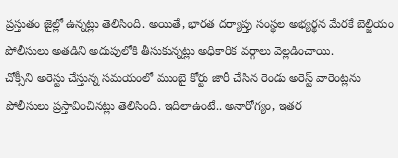ప్రస్తుతం జైల్లో ఉన్నట్లు తెలిసింది. అయితే, భారత దర్యాప్తు సంస్థల అభ్యర్థన మేరకే బెల్జియం పోలీసులు అతడిని అదుపులోకి తీసుకున్నట్లు అధికారిక వర్గాలు వెల్లడించాయి.
చోక్సీని అరెస్టు చేస్తున్న సమయంలో ముంబై కోర్టు జారీ చేసిన రెండు అరెస్ట్ వారెంట్లను పోలీసులు ప్రస్తావించినట్లు తెలిసింది. ఇదిలాఉంటే.. అనారోగ్యం, ఇతర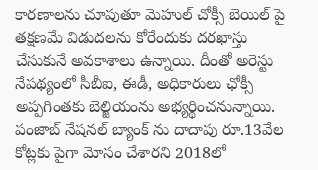కారణాలను చూపుతూ మెహుల్ చోక్సీ బెయిల్ పై తక్షణమే విడుదలను కోరేందుకు దరఖాస్తు చేసుకునే అవకాశాలు ఉన్నాయి. దీంతో అరెస్టు నేపథ్యంలో సీబీఐ, ఈడీ, అధికారులు ఛోక్సీ అప్పగింతకు బెల్జియంను అభ్యర్థించనున్నాయి.
పంజాబ్ నేషనల్ బ్యాంక్ ను దాదాపు రూ.13వేల కోట్లకు పైగా మోసం చేశారని 2018లో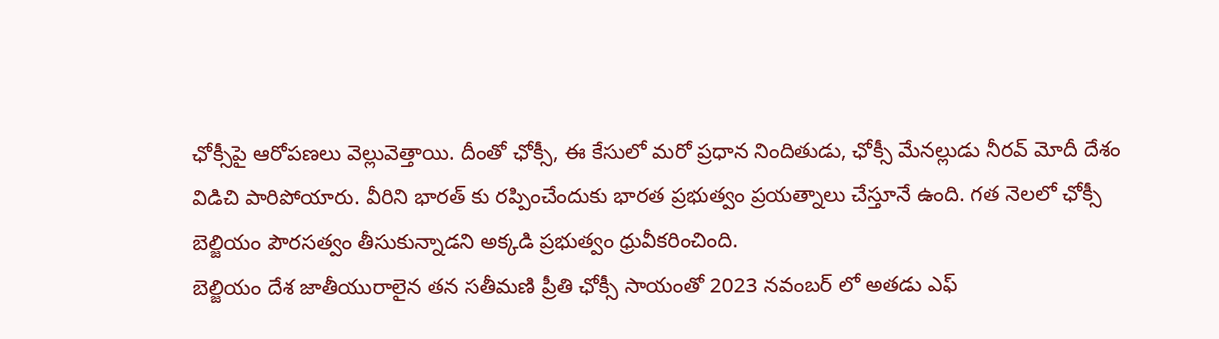ఛోక్సీపై ఆరోపణలు వెల్లువెత్తాయి. దీంతో ఛోక్సీ, ఈ కేసులో మరో ప్రధాన నిందితుడు, ఛోక్సీ మేనల్లుడు నీరవ్ మోదీ దేశం విడిచి పారిపోయారు. వీరిని భారత్ కు రప్పించేందుకు భారత ప్రభుత్వం ప్రయత్నాలు చేస్తూనే ఉంది. గత నెలలో ఛోక్సీ బెల్జియం పౌరసత్వం తీసుకున్నాడని అక్కడి ప్రభుత్వం ధ్రువీకరించింది.
బెల్జియం దేశ జాతీయురాలైన తన సతీమణి ప్రీతి ఛోక్సీ సాయంతో 2023 నవంబర్ లో అతడు ఎఫ్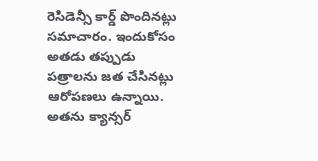రెసిడెన్సీ కార్డ్ పొందినట్లు సమాచారం. ఇందుకోసం అతడు తప్పుడు పత్రాలను జత చేసినట్లు ఆరోపణలు ఉన్నాయి. అతను క్యాన్సర్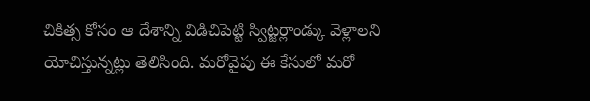చికిత్స కోసం ఆ దేశాన్ని విడిచిపెట్టి స్విట్జర్లాండ్కు వెళ్లాలని యోచిస్తున్నట్లు తెలిసింది. మరోవైపు ఈ కేసులో మరో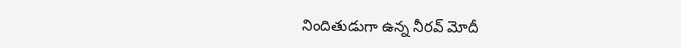నిందితుడుగా ఉన్న నీరవ్ మోదీ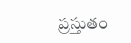ప్రస్తుతం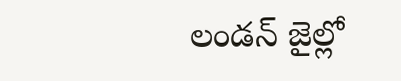లండన్ జైల్లో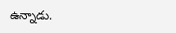ఉన్నాడు.